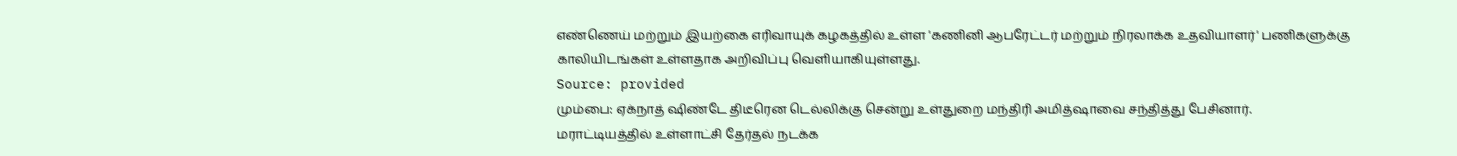எண்ணெய் மற்றும் இயற்கை எரிவாயுக் கழகத்தில் உள்ள 'கணினி ஆபரேட்டர் மற்றும் நிரலாக்க உதவியாளர்' பணிகளுக்கு காலியிடங்கள் உள்ளதாக அறிவிப்பு வெளியாகியுள்ளது.
Source: provided
மும்பை: ஏக்நாத் ஷிண்டே திடீரென டெல்லிக்கு சென்று உள்துறை மந்திரி அமித்ஷாவை சந்தித்து பேசினார்.
மராட்டியத்தில் உள்ளாட்சி தேர்தல் நடக்க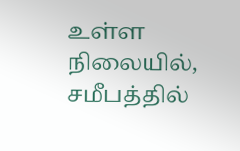உள்ள நிலையில், சமீபத்தில்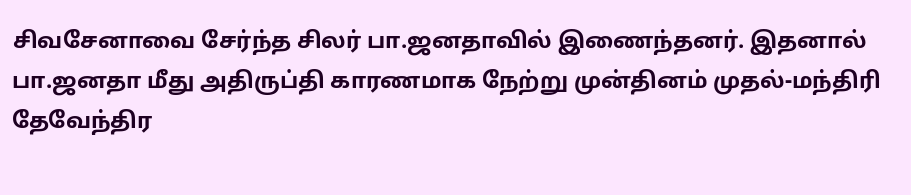சிவசேனாவை சேர்ந்த சிலர் பா.ஜனதாவில் இணைந்தனர். இதனால் பா.ஜனதா மீது அதிருப்தி காரணமாக நேற்று முன்தினம் முதல்-மந்திரி தேவேந்திர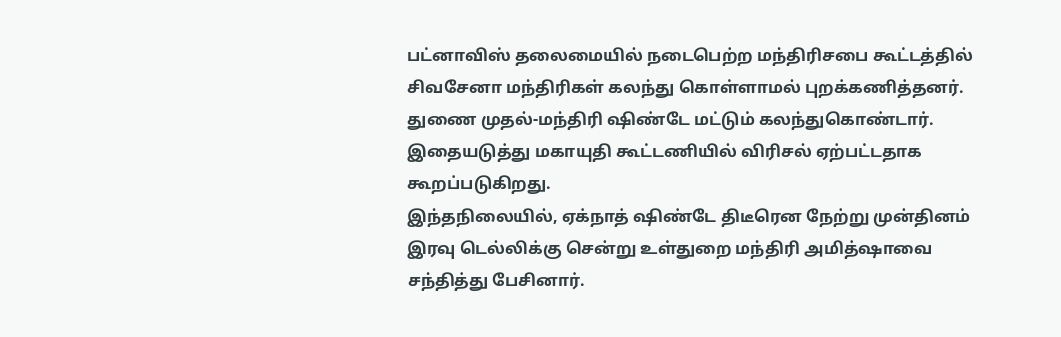பட்னாவிஸ் தலைமையில் நடைபெற்ற மந்திரிசபை கூட்டத்தில் சிவசேனா மந்திரிகள் கலந்து கொள்ளாமல் புறக்கணித்தனர். துணை முதல்-மந்திரி ஷிண்டே மட்டும் கலந்துகொண்டார். இதையடுத்து மகாயுதி கூட்டணியில் விரிசல் ஏற்பட்டதாக கூறப்படுகிறது.
இந்தநிலையில், ஏக்நாத் ஷிண்டே திடீரென நேற்று முன்தினம் இரவு டெல்லிக்கு சென்று உள்துறை மந்திரி அமித்ஷாவை சந்தித்து பேசினார்.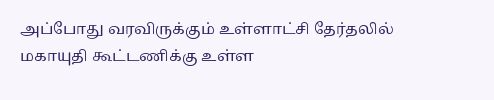அப்போது வரவிருக்கும் உள்ளாட்சி தேர்தலில் மகாயுதி கூட்டணிக்கு உள்ள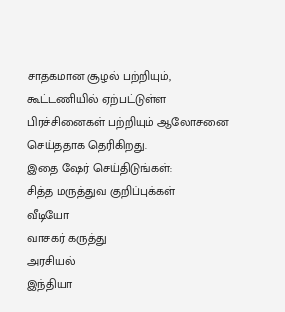சாதகமான சூழல் பற்றியும், கூட்டணியில் ஏற்பட்டுள்ள பிரச்சினைகள் பற்றியும் ஆலோசனை செய்ததாக தெரிகிறது.
இதை ஷேர் செய்திடுங்கள்:
சித்த மருத்துவ குறிப்புக்கள்
வீடியோ
வாசகர் கருத்து
அரசியல்
இந்தியா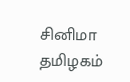சினிமா
தமிழகம்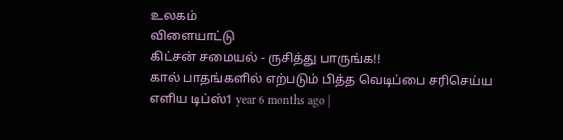உலகம்
விளையாட்டு
கிட்சன் சமையல் - ருசித்து பாருங்க!!
கால் பாதங்களில் எற்படும் பித்த வெடிப்பை சரிசெய்ய எளிய டிப்ஸ்1 year 6 months ago |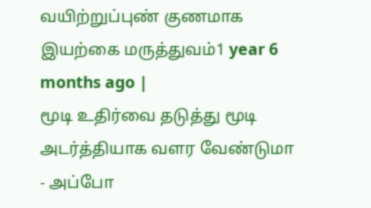வயிற்றுப்புண் குணமாக இயற்கை மருத்துவம்1 year 6 months ago |
மூடி உதிர்வை தடுத்து மூடி அடர்த்தியாக வளர வேண்டுமா - அப்போ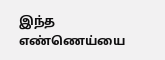இந்த எண்ணெய்யை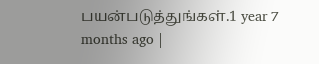பயன்படுத்துங்கள்.1 year 7 months ago |